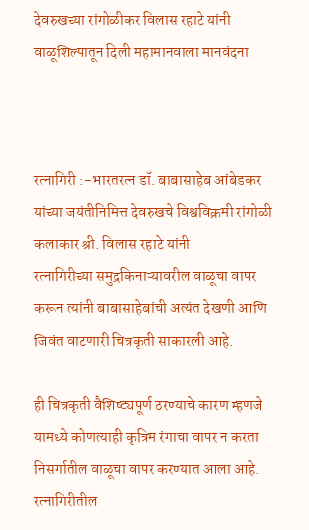देवरुखच्या रांगोळीकर विलास रहाटे यांनी वाळूशिल्पातून दिली महामानवाला मानवंदना



रत्नागिरी :-भारतरत्न डॉ. बाबासाहेब आंबेडकर यांच्या जयंतीनिमित्त देवरुखचे विश्वविक्रमी रांगोळी कलाकार श्री. विलास रहाटे यांनी
रत्नागिरीच्या समुद्रकिनाऱ्यावरील वाळूचा वापर करून त्यांनी बाबासाहेबांची अत्यंत देखणी आणि जिवंत वाटणारी चित्रकृती साकारली आहे.

ही चित्रकृती वैशिष्ट्यपूर्ण ठरण्याचे कारण म्हणजे यामध्ये कोणत्याही कृत्रिम रंगाचा वापर न करता निसर्गातील वाळूचा वापर करण्यात आला आहे. रत्नागिरीतील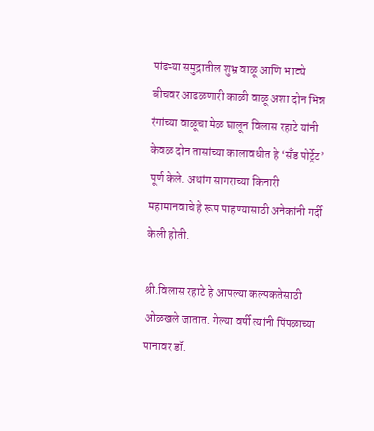पांढऱ्या समुद्रातील शुभ्र वाळू आणि भाट्ये बीचवर आढळणारी काळी वाळू अशा दोन भिन्न रंगांच्या वाळूचा मेळ घालून विलास रहाटे यांनी केवळ दोन तासांच्या कालावधीत हे ‘सँड पोर्ट्रेट’ पूर्ण केले. अथांग सागराच्या किनारी महामानवाचे हे रूप पाहण्यासाठी अनेकांनी गर्दी केली होती.

श्री.विलास रहाटे हे आपल्या कल्पकतेसाठी ओळखले जातात. गेल्या वर्षी त्यांनी पिंपळाच्या पानावर डॉ.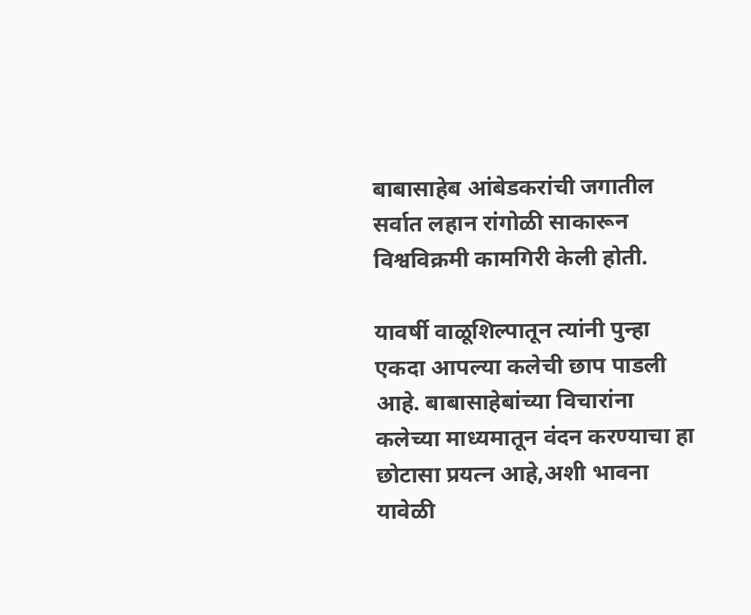बाबासाहेब आंबेडकरांची जगातील सर्वात लहान रांगोळी साकारून विश्वविक्रमी कामगिरी केली होती.

यावर्षी वाळूशिल्पातून त्यांनी पुन्हा एकदा आपल्या कलेची छाप पाडली आहे. बाबासाहेबांच्या विचारांना कलेच्या माध्यमातून वंदन करण्याचा हा छोटासा प्रयत्न आहे,अशी भावना यावेळी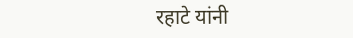रहाटे यांनी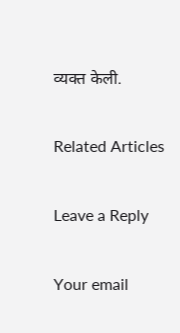व्यक्त केली.

Related Articles

Leave a Reply

Your email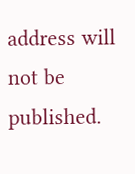address will not be published.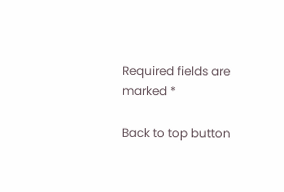Required fields are marked *

Back to top button